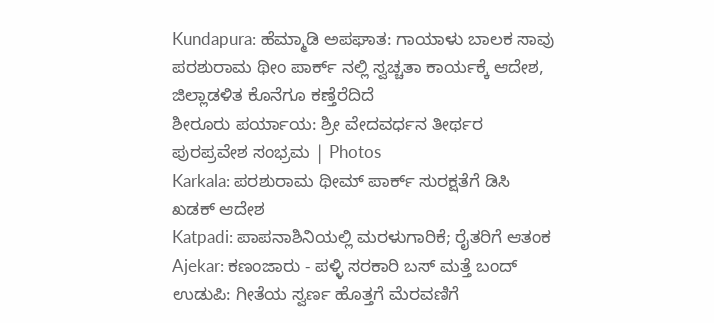Kundapura: ಹೆಮ್ಮಾಡಿ ಅಪಘಾತ: ಗಾಯಾಳು ಬಾಲಕ ಸಾವು
ಪರಶುರಾಮ ಥೀಂ ಪಾರ್ಕ್ ನಲ್ಲಿ ಸ್ವಚ್ಚತಾ ಕಾರ್ಯಕ್ಕೆ ಆದೇಶ, ಜಿಲ್ಲಾಡಳಿತ ಕೊನೆಗೂ ಕಣ್ತೆರೆದಿದೆ
ಶೀರೂರು ಪರ್ಯಾಯ: ಶ್ರೀ ವೇದವರ್ಧನ ತೀರ್ಥರ ಪುರಪ್ರವೇಶ ಸಂಭ್ರಮ | Photos
Karkala: ಪರಶುರಾಮ ಥೀಮ್ ಪಾರ್ಕ್ ಸುರಕ್ಷತೆಗೆ ಡಿಸಿ ಖಡಕ್ ಆದೇಶ
Katpadi: ಪಾಪನಾಶಿನಿಯಲ್ಲಿ ಮರಳುಗಾರಿಕೆ; ರೈತರಿಗೆ ಆತಂಕ
Ajekar: ಕಣಂಜಾರು - ಪಳ್ಳಿ ಸರಕಾರಿ ಬಸ್ ಮತ್ತೆ ಬಂದ್
ಉಡುಪಿ: ಗೀತೆಯ ಸ್ವರ್ಣ ಹೊತ್ತಗೆ ಮೆರವಣಿಗೆ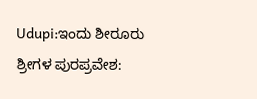Udupi:ಇಂದು ಶೀರೂರು ಶ್ರೀಗಳ ಪುರಪ್ರವೇಶ: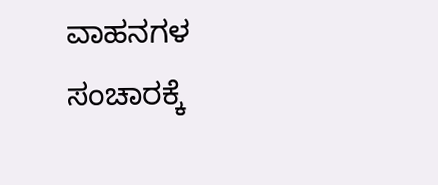ವಾಹನಗಳ ಸಂಚಾರಕ್ಕೆ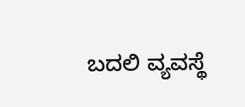ಬದಲಿ ವ್ಯವಸ್ಥೆ